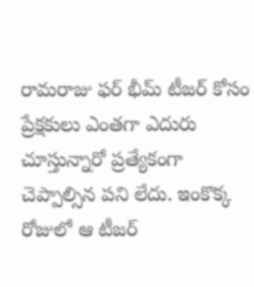రామరాజు ఫర్ భీమ్ టీజర్ కోసం ప్రేక్షకులు ఎంతగా ఎదురు చూస్తున్నారో ప్రత్యేకంగా చెప్పాల్సిన పని లేదు. ఇంకొక్క రోజులో ఆ టీజర్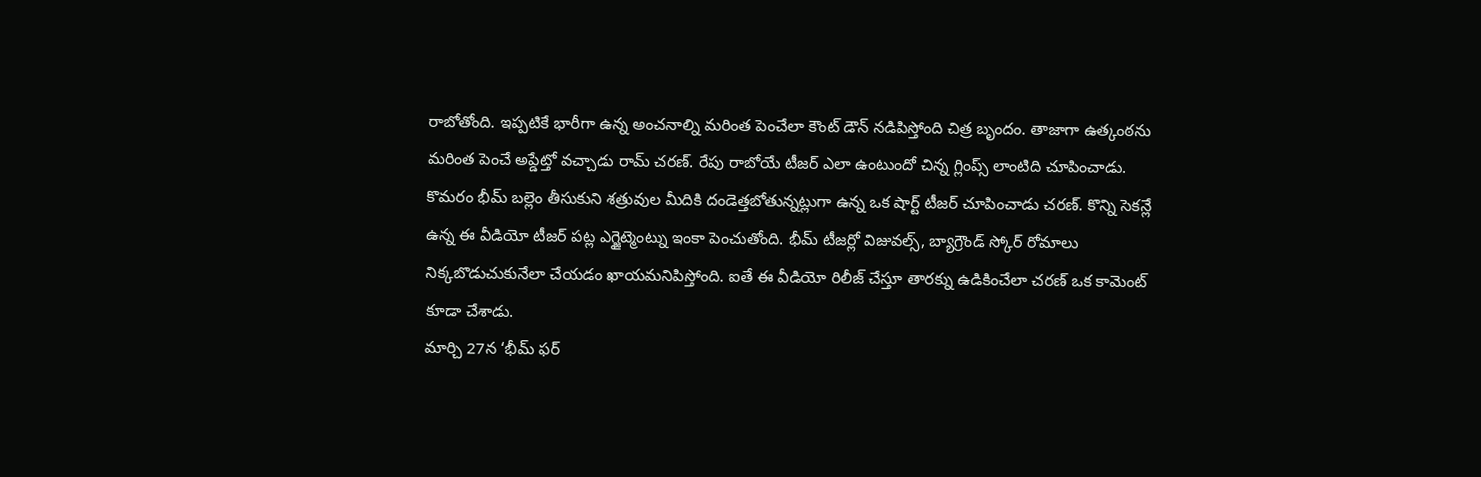రాబోతోంది. ఇప్పటికే భారీగా ఉన్న అంచనాల్ని మరింత పెంచేలా కౌంట్ డౌన్ నడిపిస్తోంది చిత్ర బృందం. తాజాగా ఉత్కంఠను మరింత పెంచే అప్డేట్తో వచ్చాడు రామ్ చరణ్. రేపు రాబోయే టీజర్ ఎలా ఉంటుందో చిన్న గ్లింప్స్ లాంటిది చూపించాడు.
కొమరం భీమ్ బల్లెం తీసుకుని శత్రువుల మీదికి దండెత్తబోతున్నట్లుగా ఉన్న ఒక షార్ట్ టీజర్ చూపించాడు చరణ్. కొన్ని సెకన్లే ఉన్న ఈ వీడియో టీజర్ పట్ల ఎగ్జైట్మెంట్ను ఇంకా పెంచుతోంది. భీమ్ టీజర్లో విజువల్స్, బ్యాగ్రౌండ్ స్కోర్ రోమాలు నిక్కబొడుచుకునేలా చేయడం ఖాయమనిపిస్తోంది. ఐతే ఈ వీడియో రిలీజ్ చేస్తూ తారక్ను ఉడికించేలా చరణ్ ఒక కామెంట్ కూడా చేశాడు.
మార్చి 27న ‘భీమ్ ఫర్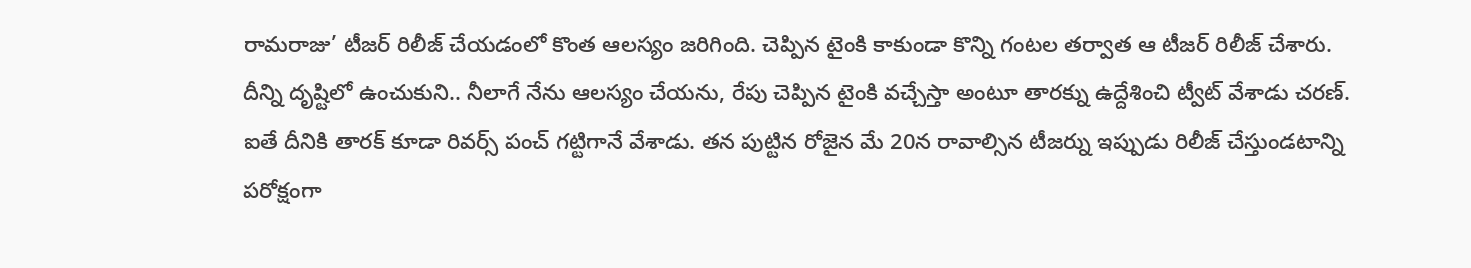రామరాజు’ టీజర్ రిలీజ్ చేయడంలో కొంత ఆలస్యం జరిగింది. చెప్పిన టైంకి కాకుండా కొన్ని గంటల తర్వాత ఆ టీజర్ రిలీజ్ చేశారు. దీన్ని దృష్టిలో ఉంచుకుని.. నీలాగే నేను ఆలస్యం చేయను, రేపు చెప్పిన టైంకి వచ్చేస్తా అంటూ తారక్ను ఉద్దేశించి ట్వీట్ వేశాడు చరణ్.
ఐతే దీనికి తారక్ కూడా రివర్స్ పంచ్ గట్టిగానే వేశాడు. తన పుట్టిన రోజైన మే 20న రావాల్సిన టీజర్ను ఇప్పుడు రిలీజ్ చేస్తుండటాన్ని పరోక్షంగా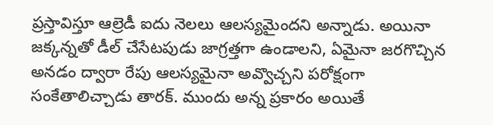ప్రస్తావిస్తూ ఆల్రెడీ ఐదు నెలలు ఆలస్యమైందని అన్నాడు. అయినా జక్కన్నతో డీల్ చేసేటపుడు జాగ్రత్తగా ఉండాలని, ఏమైనా జరగొచ్చిన అనడం ద్వారా రేపు ఆలస్యమైనా అవ్వొచ్చని పరోక్షంగా సంకేతాలిచ్చాడు తారక్. ముందు అన్న ప్రకారం అయితే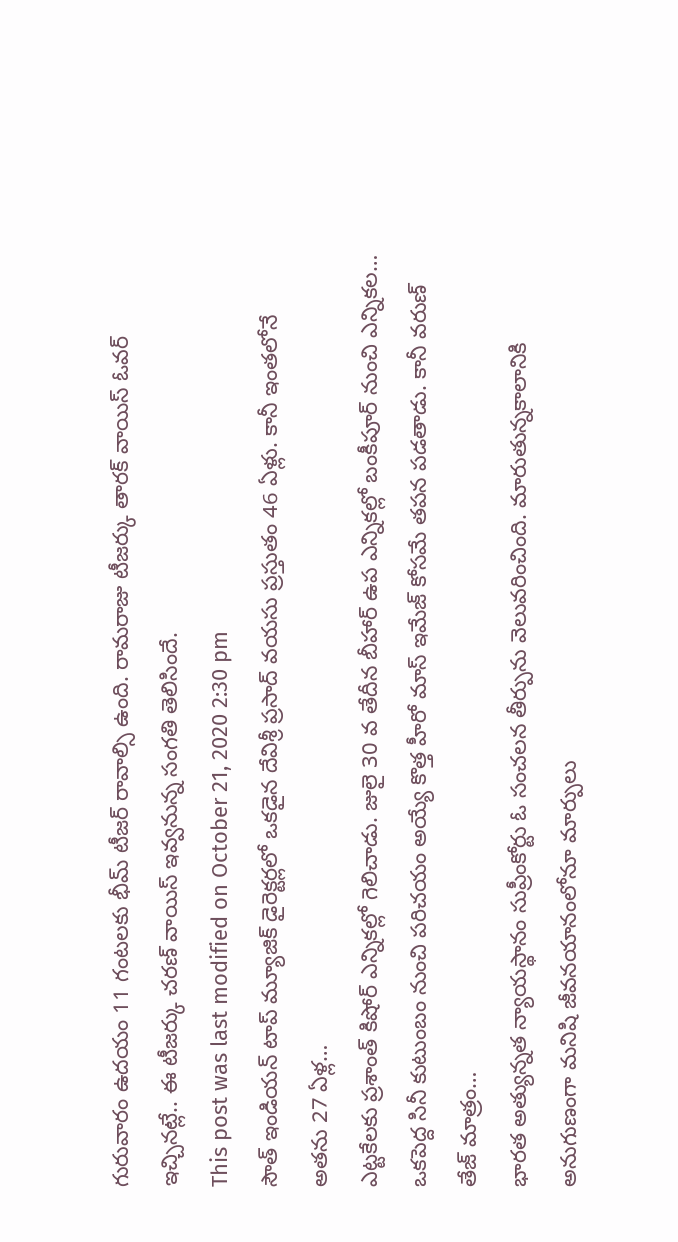గురువారం ఉదయం 11 గంటలకు భీమ్ టీజర్ రావాల్సి ఉంది. రామరాజు టీజర్కు తారక్ వాయిస్ ఓవర్ ఇచ్చినట్లే.. ఈ టీజర్కు చరణ్ వాయిస్ ఇవ్వనున్న సంగతి తెలిసిందే.
This post was last modified on October 21, 2020 2:30 pm
సౌత్ ఇండియన్ టాప్ మ్యూజిక్ డైరెక్టర్లలో ఒకడైన దేవిశ్రీ ప్రసాద్ వయసు ప్రస్తుతం 46 ఏళ్లు. కానీ ఇంతలోనే అతను 27 ఏళ్ల…
ఎట్టకేలకు ప్రశాంత్ కిషోర్ ఎన్నికల్లో గెలిచాడు. జులై 30 వ తేదీన బీహార్ ఉప ఎన్నికల్లో బంకీపూర్ నుంచి ఎన్నికల…
ఒకపెద్ద సినీ కుటుంబం నుంచి పరిచయం అయ్యే కొత్త హీరో మాస్ ఇమేజ్ కోసమే తపన పడతాడు. కానీ వరుణ్ తేజ్ మాత్రం…
భారత అత్యున్నత న్యాయస్థానం సుప్రీంకోర్టు ఓ సంచలన తీర్పును వెలువరించింది. మారుతున్నకాలానికి అనుగుణంగా మనిషి జీవనయానంలోనూ మార్పులు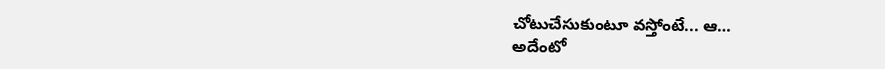చోటుచేసుకుంటూ వస్తోంటే... ఆ…
అదేంటో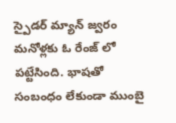స్పైడర్ మ్యాన్ జ్వరం మనోళ్లకు ఓ రేంజ్ లో పట్టేసింది. భాషతో సంబంధం లేకుండా ముంబై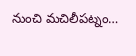నుంచి మచిలీపట్నం…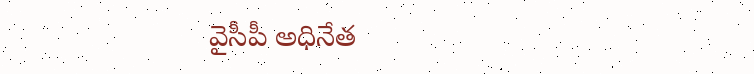వైసీపీ అధినేత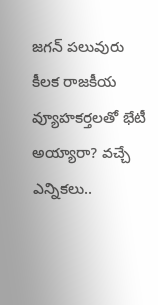జగన్ పలువురు కీలక రాజకీయ వ్యూహకర్తలతో భేటీ అయ్యారా? వచ్చే ఎన్నికలు..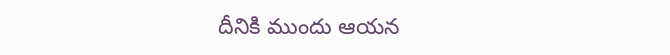దీనికి ముందు ఆయన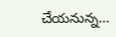చేయనున్న…